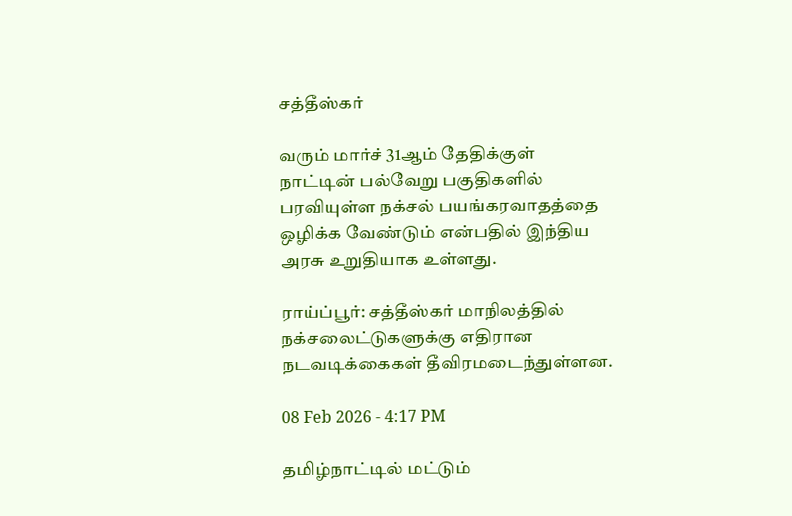சத்தீஸ்கர்

வரும் மார்ச் 31ஆம் தேதிக்குள் நாட்டின் பல்வேறு பகுதிகளில் பரவியுள்ள நக்சல் பயங்கரவாதத்தை ஒழிக்க வேண்டும் என்பதில் இந்திய அரசு உறுதியாக உள்ளது.

ராய்ப்பூர்: சத்தீஸ்கர் மாநிலத்தில் நக்சலைட்டுகளுக்கு எதிரான நடவடிக்கைகள் தீவிரமடைந்துள்ளன.

08 Feb 2026 - 4:17 PM

தமிழ்நாட்டில் மட்டும்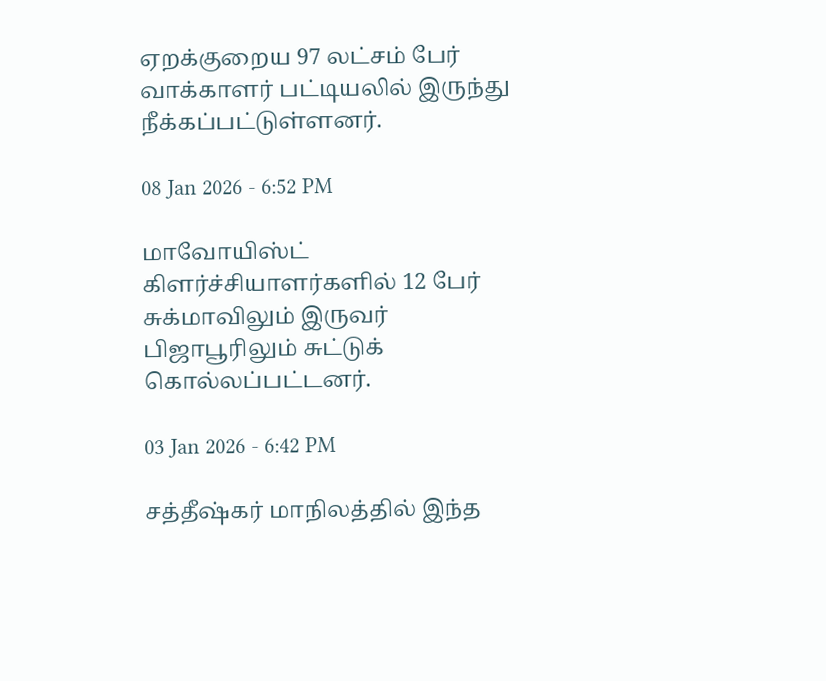ஏறக்குறைய 97 லட்சம் பேர் வாக்காளர் பட்டியலில் இருந்து நீக்கப்பட்டுள்ளனர்.

08 Jan 2026 - 6:52 PM

மாவோயிஸ்ட் கிளர்ச்சியாளர்களில் 12 பேர் சுக்மாவிலும் இருவர் பிஜாபூரிலும் சுட்டுக் கொல்லப்பட்டனர்.

03 Jan 2026 - 6:42 PM

சத்தீஷ்கர் மாநிலத்தில் இந்த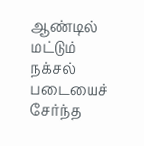ஆண்டில் மட்டும் நக்சல் படையைச் சேர்ந்த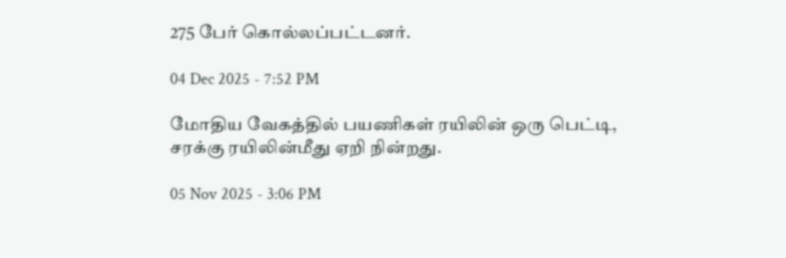275 பேர் கொல்லப்பட்டனர்.

04 Dec 2025 - 7:52 PM

மோதிய வேகத்தில் பயணிகள் ரயிலின் ஒரு பெட்டி, சரக்கு ரயிலின்மீது ஏறி நின்றது.

05 Nov 2025 - 3:06 PM